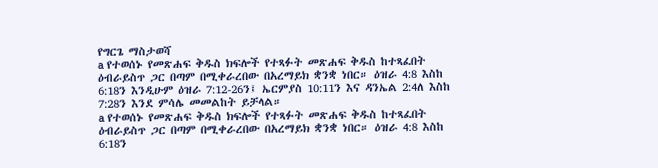የግርጌ ማስታወሻ
a የተወሰኑ የመጽሐፍ ቅዱስ ክፍሎች የተጻፉት መጽሐፍ ቅዱስ ከተጻፈበት ዕብራይስጥ ጋር በጣም በሚቀራረበው በአረማይክ ቋንቋ ነበር። ዕዝራ 4:8 እስከ 6:18ን እንዲሁም ዕዝራ 7:12-26ን፤ ኤርምያስ 10:11ን እና ዳንኤል 2:4ለ እስከ 7:28ን እንደ ምሳሌ መመልከት ይቻላል።
a የተወሰኑ የመጽሐፍ ቅዱስ ክፍሎች የተጻፉት መጽሐፍ ቅዱስ ከተጻፈበት ዕብራይስጥ ጋር በጣም በሚቀራረበው በአረማይክ ቋንቋ ነበር። ዕዝራ 4:8 እስከ 6:18ን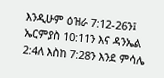እንዲሁም ዕዝራ 7:12-26ን፤ ኤርምያስ 10:11ን እና ዳንኤል 2:4ለ እስከ 7:28ን እንደ ምሳሌ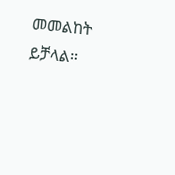መመልከት ይቻላል።